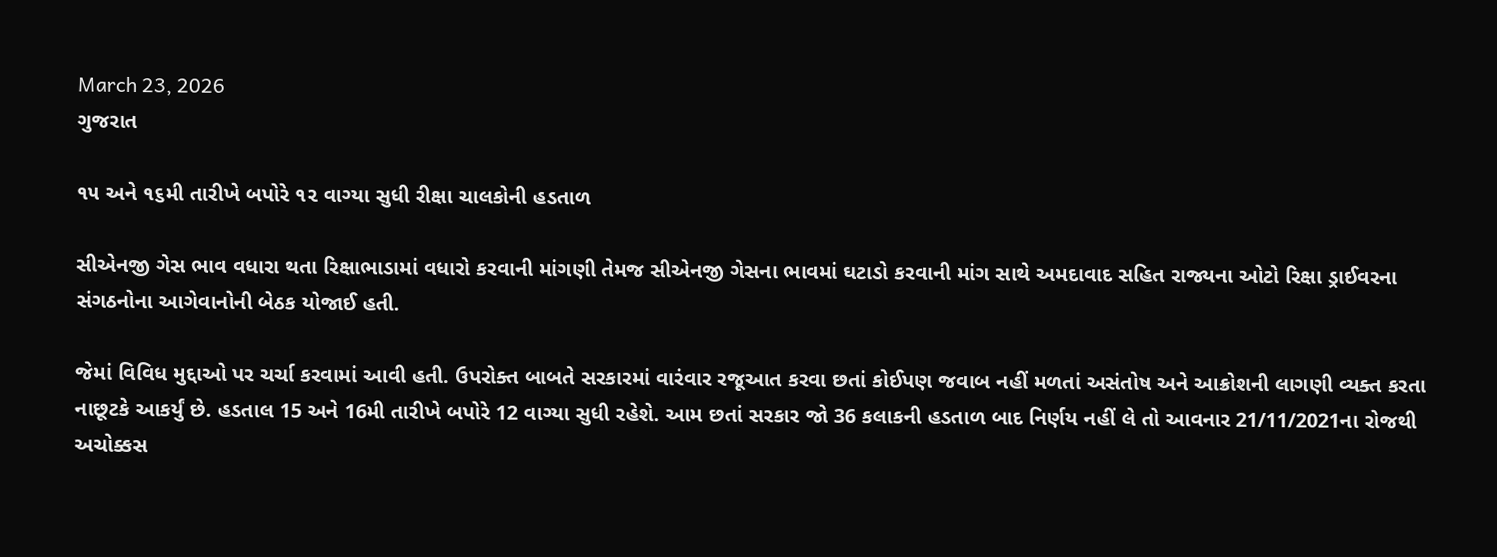March 23, 2026
ગુજરાત

૧૫ અને ૧૬મી તારીખે બપોરે ૧૨ વાગ્યા સુધી રીક્ષા ચાલકોની હડતાળ

સીએનજી ગેસ ભાવ વધારા થતા રિક્ષાભાડામાં વધારો કરવાની માંગણી તેમજ સીએનજી ગેસના ભાવમાં ઘટાડો કરવાની માંગ સાથે અમદાવાદ સહિત રાજ્યના ઓટો રિક્ષા ડ્રાઈવરના સંગઠનોના આગેવાનોની બેઠક યોજાઈ હતી.

જેમાં વિવિધ મુદ્દાઓ પર ચર્ચા કરવામાં આવી હતી. ઉપરોક્ત બાબતે સરકારમાં વારંવાર રજૂઆત કરવા છતાં કોઈપણ જવાબ નહીં મળતાં અસંતોષ અને આક્રોશની લાગણી વ્યક્ત કરતા નાછૂટકે આકર્યું છે. હડતાલ 15 અને 16મી તારીખે બપોરે 12 વાગ્યા સુધી રહેશે. આમ છતાં સરકાર જો 36 કલાકની હડતાળ બાદ નિર્ણય નહીં લે તો આવનાર 21/11/2021ના રોજથી અચોક્કસ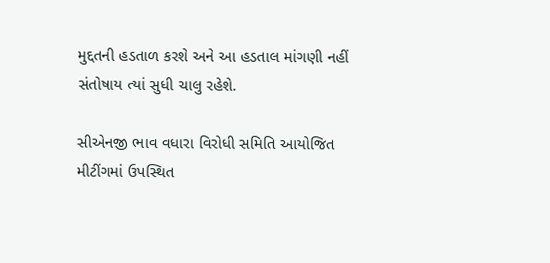મુદ્દતની હડતાળ કરશે અને આ હડતાલ માંગણી નહીં સંતોષાય ત્યાં સુધી ચાલુ રહેશે.

સીએનજી ભાવ વધારા વિરોધી સમિતિ આયોજિત મીટીંગમાં ઉપસ્થિત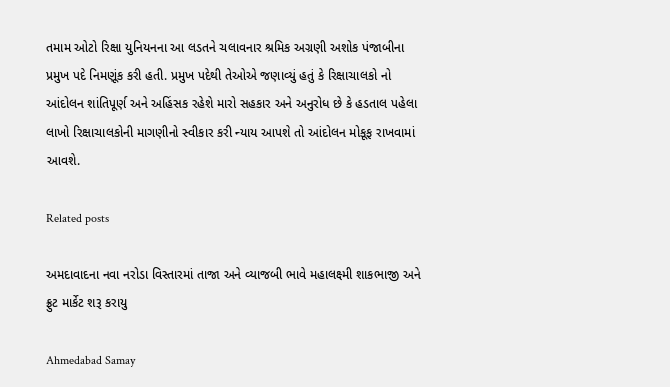તમામ ઓટો રિક્ષા યુનિયનના આ લડતને ચલાવનાર શ્રમિક અગ્રણી અશોક પંજાબીના પ્રમુખ પદે નિમણૂંક કરી હતી. પ્રમુખ પદેથી તેઓએ જણાવ્યું હતું કે રિક્ષાચાલકો નો આંદોલન શાંતિપૂર્ણ અને અહિંસક રહેશે મારો સહકાર અને અનુરોધ છે કે હડતાલ પહેલા લાખો રિક્ષાચાલકોની માગણીનો સ્વીકાર કરી ન્યાય આપશે તો આંદોલન મોકૂફ રાખવામાં આવશે.

Related posts

અમદાવાદના નવા નરોડા વિસ્તારમાં તાજા અને વ્યાજબી ભાવે મહાલક્ષ્મી શાકભાજી અને ફ્રુટ માર્કેટ શરૂ કરાયુ

Ahmedabad Samay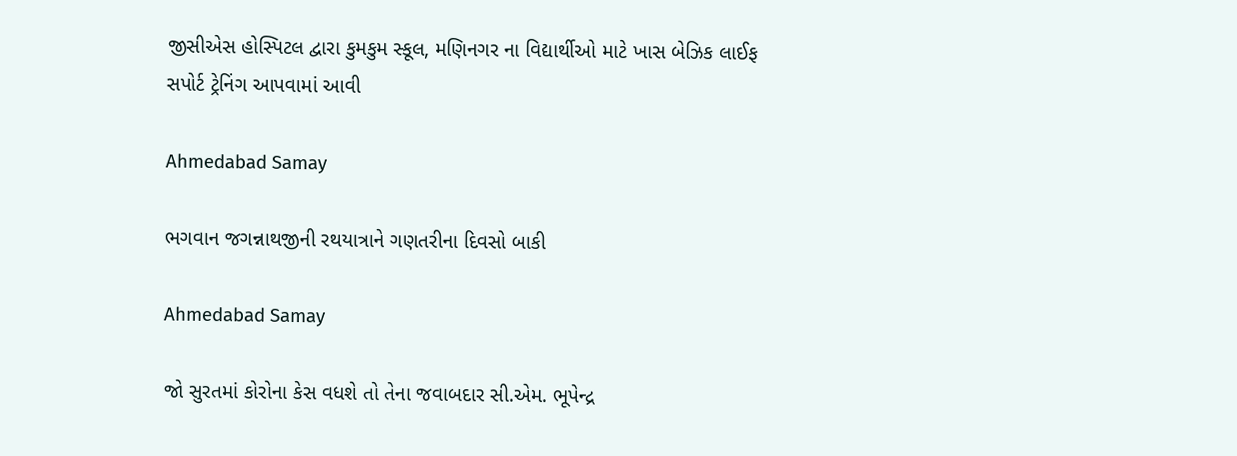જીસીએસ હોસ્પિટલ દ્વારા કુમકુમ સ્કૂલ, મણિનગર ના વિદ્યાર્થીઓ માટે ખાસ બેઝિક લાઈફ સપોર્ટ ટ્રેનિંગ આપવામાં આવી

Ahmedabad Samay

ભગવાન જગન્નાથજીની રથયાત્રાને ગણતરીના દિવસો બાકી

Ahmedabad Samay

જો સુરતમાં કોરોના કેસ વધશે તો તેના જવાબદાર સી.એમ. ભૂપેન્દ્ર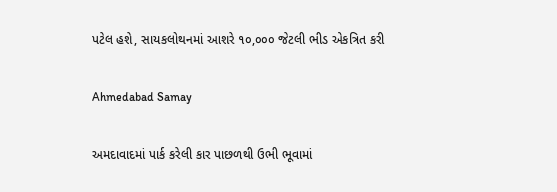પટેલ હશે, સાયકલોથનમાં આશરે ૧૦,૦૦૦ જેટલી ભીડ એકત્રિત કરી

Ahmedabad Samay

અમદાવાદમાં પાર્ક કરેલી કાર પાછળથી ઉભી ભૂવામાં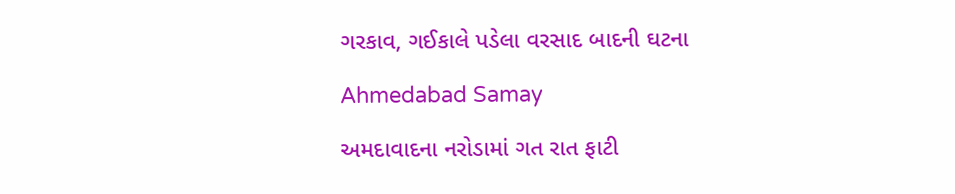ગરકાવ, ગઈકાલે પડેલા વરસાદ બાદની ઘટના

Ahmedabad Samay

અમદાવાદના નરોડામાં ગત રાત ફાટી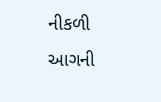નીકળી આગની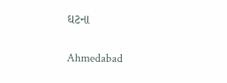ઘટના

Ahmedabad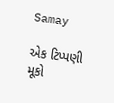Samay

એક ટિપ્પણી મૂકો